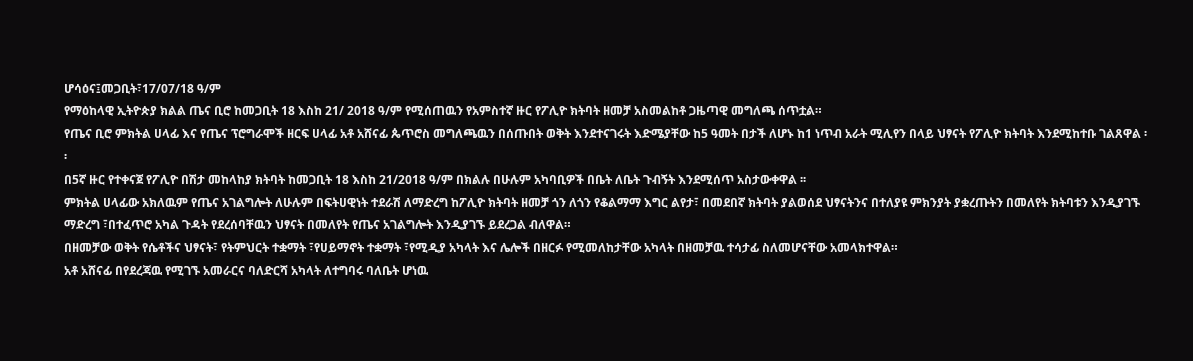ሆሳዕና፤መጋቢት፣17/07/18 ዓ/ም
የማዕከላዊ ኢትዮጵያ ክልል ጤና ቢሮ ከመጋቢት 18 እስከ 21/ 2018 ዓ/ም የሚሰጠዉን የአምስተኛ ዙር የፖሊዮ ክትባት ዘመቻ አስመልከቶ ጋዜጣዊ መግለጫ ሰጥቷል።
የጤና ቢሮ ምክትል ሀላፊ እና የጤና ፕሮግራሞች ዘርፍ ሀላፊ አቶ አሸናፊ ጴጥሮስ መግለጫዉን በሰጡበት ወቅት እንደተናገሩት እድሜያቸው ከ5 ዓመት በታች ለሆኑ ከ1 ነጥብ አራት ሚሊየን በላይ ህፃናት የፖሊዮ ክትባት እንደሚከተቡ ገልጸዋል ፡፡
በ5ኛ ዙር የተቀናጀ የፖሊዮ በሽታ መከላከያ ክትባት ከመጋቢት 18 እስከ 21/2018 ዓ/ም በክልሉ በሁሉም አካባቢዎች በቤት ለቤት ጉብኝት እንደሚሰጥ አስታውቀዋል ፡፡
ምክትል ሀላፊው አክለዉም የጤና አገልግሎት ለሁሉም በፍትሀዊነት ተደራሽ ለማድረግ ከፖሊዮ ክትባት ዘመቻ ጎን ለጎን የቆልማማ እግር ልየታ፣ በመደበኛ ክትባት ያልወሰደ ህፃናትንና በተለያዩ ምክንያት ያቋረጡትን በመለየት ክትባቱን እንዲያገኙ ማድረግ ፣በተፈጥሮ አካል ጉዳት የደረሰባቸዉን ህፃናት በመለየት የጤና አገልግሎት እንዲያገኙ ይደረጋል ብለዋል።
በዘመቻው ወቅት የሴቶችና ህፃናት፣ የትምህርት ተቋማት ፣የሀይማኖት ተቋማት ፣የሚዲያ አካላት እና ሌሎች በዘርፉ የሚመለከታቸው አካላት በዘመቻዉ ተሳታፊ ስለመሆናቸው አመላክተዋል።
አቶ አሸናፊ በየደረጃዉ የሚገኙ አመራርና ባለድርሻ አካላት ለተግባሩ ባለቤት ሆነዉ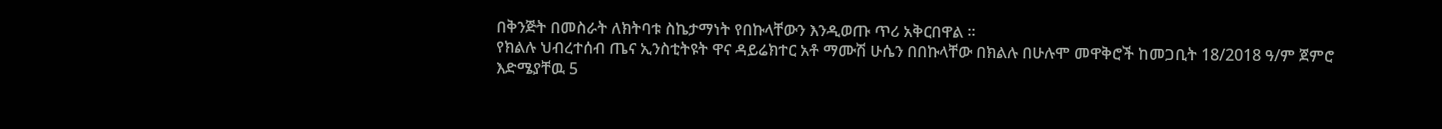በቅንጅት በመስራት ለክትባቱ ስኬታማነት የበኩላቸውን እንዲወጡ ጥሪ አቅርበዋል ።
የክልሉ ህብረተሰብ ጤና ኢንስቲትዩት ዋና ዳይሬክተር አቶ ማሙሽ ሁሴን በበኩላቸው በክልሉ በሁሉሞ መዋቅሮች ከመጋቢት 18/2018 ዓ/ም ጀምሮ እድሜያቸዉ 5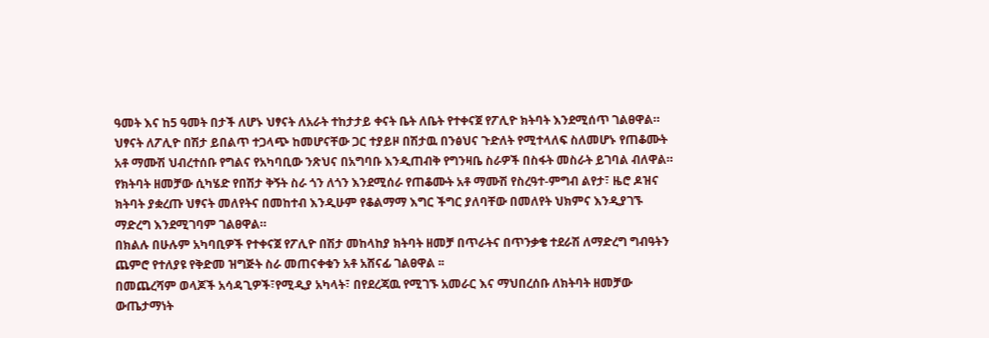ዓመት እና ከ5 ዓመት በታች ለሆኑ ህፃናት ለአራት ተከታታይ ቀናት ቤት ለቤት የተቀናጀ የፖሊዮ ክትባት እንደሚሰጥ ገልፀዋል።
ህፃናት ለፖሊዮ በሽታ ይበልጥ ተጋላጭ ከመሆናቸው ጋር ተያይዞ በሽታዉ በንፅህና ጉድለት የሚተላለፍ ስለመሆኑ የጠቆሙት አቶ ማሙሽ ህብረተሰቡ የግልና የአካባቢው ንጽህና በአግባቡ እንዲጠብቅ የግንዛቤ ስራዎች በስፋት መስራት ይገባል ብለዋል።
የክትባት ዘመቻው ሲካሄድ የበሽታ ቅኝት ስራ ጎን ለጎን እንደሚሰራ የጠቆሙት አቶ ማሙሽ የስረዓተ-ምግብ ልየታ፣ ዜሮ ዶዝና ክትባት ያቋረጡ ህፃናት መለየትና በመከተብ እንዲሁም የቆልማማ እግር ችግር ያለባቸው በመለየት ህክምና እንዲያገኙ ማድረግ እንደሚገባም ገልፀዋል።
በክልሉ በሁሉም አካባቢዎች የተቀናጀ የፖሊዮ በሽታ መከላከያ ክትባት ዘመቻ በጥራትና በጥንቃቄ ተደራሽ ለማድረግ ግብዓትን ጨምሮ የተለያዩ የቅድመ ዝግጅት ስራ መጠናቀቁን አቶ አሸናፊ ገልፀዋል ፡፡
በመጨረሻም ወላጆች አሳዳጊዎች፣የሚዲያ አካላት፣ በየደረጃዉ የሚገኙ አመራር እና ማህበረሰቡ ለክትባት ዘመቻው ውጤታማነት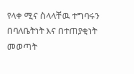የላቀ ሚና ስላላቸዉ ተግባሩን በባለቤትነት እና በተጠያቂነት መወጣት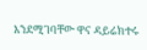እንደሚገባቸው ዋና ዳይሬክተሩ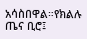አሳስበዋል።የክልሉ ጤና ቢሮ፤